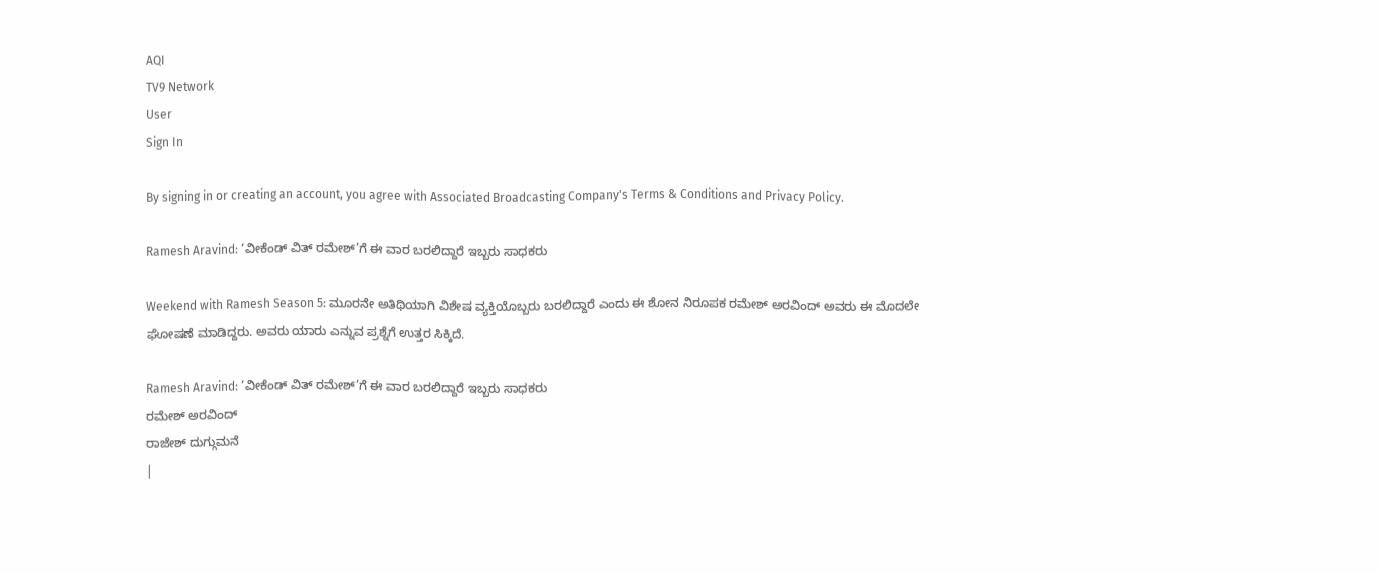AQI
TV9 Network
User
Sign In

By signing in or creating an account, you agree with Associated Broadcasting Company's Terms & Conditions and Privacy Policy.

Ramesh Aravind: ‘ವೀಕೆಂಡ್ ವಿತ್ ರಮೇಶ್’ಗೆ ಈ ವಾರ ಬರಲಿದ್ದಾರೆ ಇಬ್ಬರು ಸಾಧಕರು

Weekend with Ramesh Season 5: ಮೂರನೇ ಅತಿಥಿಯಾಗಿ ವಿಶೇಷ ವ್ಯಕ್ತಿಯೊಬ್ಬರು ಬರಲಿದ್ದಾರೆ ಎಂದು ಈ ಶೋನ ನಿರೂಪಕ ರಮೇಶ್ ಅರವಿಂದ್ ಅವರು ಈ ಮೊದಲೇ ಘೋಷಣೆ ಮಾಡಿದ್ದರು. ಅವರು ಯಾರು ಎನ್ನುವ ಪ್ರಶ್ನೆಗೆ ಉತ್ತರ ಸಿಕ್ಕಿದೆ.

Ramesh Aravind: ‘ವೀಕೆಂಡ್ ವಿತ್ ರಮೇಶ್’ಗೆ ಈ ವಾರ ಬರಲಿದ್ದಾರೆ ಇಬ್ಬರು ಸಾಧಕರು
ರಮೇಶ್ ಅರವಿಂದ್
ರಾಜೇಶ್ ದುಗ್ಗುಮನೆ
|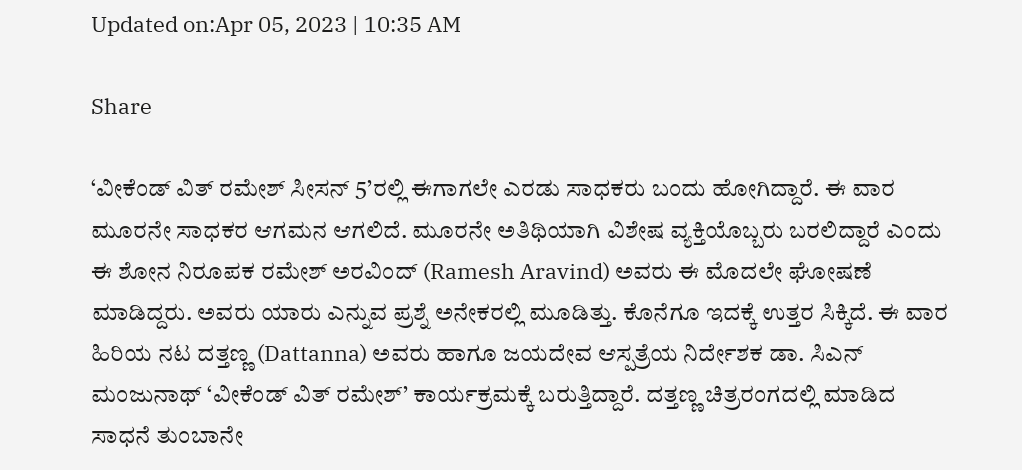Updated on:Apr 05, 2023 | 10:35 AM

Share

‘ವೀಕೆಂಡ್ ವಿತ್ ರಮೇಶ್ ಸೀಸನ್ 5’ರಲ್ಲಿ ಈಗಾಗಲೇ ಎರಡು ಸಾಧಕರು ಬಂದು ಹೋಗಿದ್ದಾರೆ. ಈ ವಾರ ಮೂರನೇ ಸಾಧಕರ ಆಗಮನ ಆಗಲಿದೆ. ಮೂರನೇ ಅತಿಥಿಯಾಗಿ ವಿಶೇಷ ವ್ಯಕ್ತಿಯೊಬ್ಬರು ಬರಲಿದ್ದಾರೆ ಎಂದು ಈ ಶೋನ ನಿರೂಪಕ ರಮೇಶ್ ಅರವಿಂದ್ (Ramesh Aravind) ಅವರು ಈ ಮೊದಲೇ ಘೋಷಣೆ ಮಾಡಿದ್ದರು. ಅವರು ಯಾರು ಎನ್ನುವ ಪ್ರಶ್ನೆ ಅನೇಕರಲ್ಲಿ ಮೂಡಿತ್ತು. ಕೊನೆಗೂ ಇದಕ್ಕೆ ಉತ್ತರ ಸಿಕ್ಕಿದೆ. ಈ ವಾರ ಹಿರಿಯ ನಟ ದತ್ತಣ್ಣ (Dattanna) ಅವರು ಹಾಗೂ ಜಯದೇವ ಆಸ್ಪತ್ರೆಯ ನಿರ್ದೇಶಕ ಡಾ. ಸಿಎನ್ ಮಂಜುನಾಥ್ ‘ವೀಕೆಂಡ್ ವಿತ್ ರಮೇಶ್’ ಕಾರ್ಯಕ್ರಮಕ್ಕೆ ಬರುತ್ತಿದ್ದಾರೆ. ದತ್ತಣ್ಣ ಚಿತ್ರರಂಗದಲ್ಲಿ ಮಾಡಿದ ಸಾಧನೆ ತುಂಬಾನೇ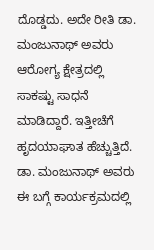ದೊಡ್ಡದು. ಅದೇ ರೀತಿ ಡಾ. ಮಂಜುನಾಥ್ ಅವರು ಆರೋಗ್ಯ ಕ್ಷೇತ್ರದಲ್ಲಿ ಸಾಕಷ್ಟು ಸಾಧನೆ ಮಾಡಿದ್ದಾರೆ. ಇತ್ತೀಚೆಗೆ ಹೃದಯಾಘಾತ ಹೆಚ್ಚುತ್ತಿದೆ. ಡಾ. ಮಂಜುನಾಥ್ ಅವರು ಈ ಬಗ್ಗೆ ಕಾರ್ಯಕ್ರಮದಲ್ಲಿ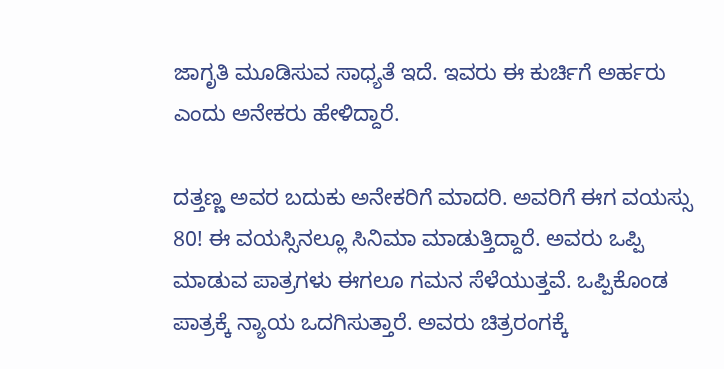ಜಾಗೃತಿ ಮೂಡಿಸುವ ಸಾಧ್ಯತೆ ಇದೆ. ಇವರು ಈ ಕುರ್ಚಿಗೆ ಅರ್ಹರು ಎಂದು ಅನೇಕರು ಹೇಳಿದ್ದಾರೆ.

ದತ್ತಣ್ಣ ಅವರ ಬದುಕು ಅನೇಕರಿಗೆ ಮಾದರಿ. ಅವರಿಗೆ ಈಗ ವಯಸ್ಸು 80! ಈ ವಯಸ್ಸಿನಲ್ಲೂ ಸಿನಿಮಾ ಮಾಡುತ್ತಿದ್ದಾರೆ. ಅವರು ಒಪ್ಪಿ ಮಾಡುವ ಪಾತ್ರಗಳು ಈಗಲೂ ಗಮನ ಸೆಳೆಯುತ್ತವೆ. ಒಪ್ಪಿಕೊಂಡ ಪಾತ್ರಕ್ಕೆ ನ್ಯಾಯ ಒದಗಿಸುತ್ತಾರೆ. ಅವರು ಚಿತ್ರರಂಗಕ್ಕೆ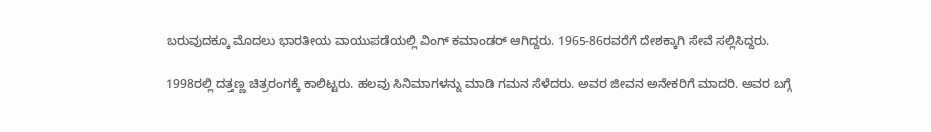ಬರುವುದಕ್ಕೂ ಮೊದಲು ಭಾರತೀಯ ವಾಯುಪಡೆಯಲ್ಲಿ ವಿಂಗ್ ಕಮಾಂಡರ್ ಆಗಿದ್ದರು. 1965-86ರವರೆಗೆ ದೇಶಕ್ಕಾಗಿ ಸೇವೆ ಸಲ್ಲಿಸಿದ್ದರು.

1998ರಲ್ಲಿ ದತ್ತಣ್ಣ ಚಿತ್ರರಂಗಕ್ಕೆ ಕಾಲಿಟ್ಟರು. ಹಲವು ಸಿನಿಮಾಗಳನ್ನು ಮಾಡಿ ಗಮನ ಸೆಳೆದರು. ಅವರ ಜೀವನ ಅನೇಕರಿಗೆ ಮಾದರಿ. ಅವರ ಬಗ್ಗೆ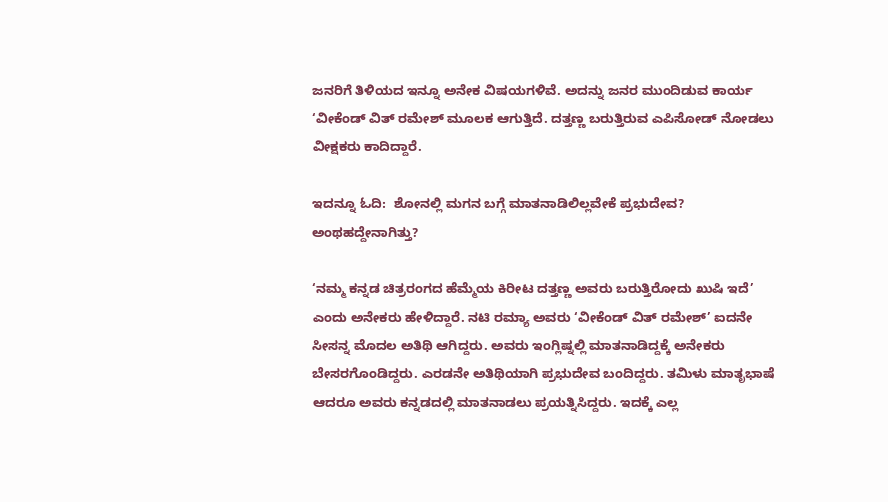ಜನರಿಗೆ ತಿಳಿಯದ ಇನ್ನೂ ಅನೇಕ ವಿಷಯಗಳಿವೆ. ಅದನ್ನು ಜನರ ಮುಂದಿಡುವ ಕಾರ್ಯ ‘ವೀಕೆಂಡ್ ವಿತ್ ರಮೇಶ್ ಮೂಲಕ ಆಗುತ್ತಿದೆ. ದತ್ತಣ್ಣ ಬರುತ್ತಿರುವ ಎಪಿಸೋಡ್ ನೋಡಲು ವೀಕ್ಷಕರು ಕಾದಿದ್ದಾರೆ.

ಇದನ್ನೂ ಓದಿ:  ಶೋನಲ್ಲಿ ಮಗನ ಬಗ್ಗೆ ಮಾತನಾಡಿಲಿಲ್ಲವೇಕೆ ಪ್ರಭುದೇವ? ಅಂಥಹದ್ದೇನಾಗಿತ್ತು?

‘ನಮ್ಮ ಕನ್ನಡ ಚಿತ್ರರಂಗದ ಹೆಮ್ಮೆಯ ಕಿರೀಟ ದತ್ತಣ್ಣ ಅವರು ಬರುತ್ತಿರೋದು ಖುಷಿ ಇದೆ’ ಎಂದು ಅನೇಕರು ಹೇಳಿದ್ದಾರೆ. ನಟಿ ರಮ್ಯಾ ಅವರು ‘ವೀಕೆಂಡ್ ವಿತ್ ರಮೇಶ್’ ಐದನೇ ಸೀಸನ್ನ ಮೊದಲ ಅತಿಥಿ ಆಗಿದ್ದರು. ಅವರು ಇಂಗ್ಲಿಷ್ನಲ್ಲಿ ಮಾತನಾಡಿದ್ದಕ್ಕೆ ಅನೇಕರು ಬೇಸರಗೊಂಡಿದ್ದರು. ಎರಡನೇ ಅತಿಥಿಯಾಗಿ ಪ್ರಭುದೇವ ಬಂದಿದ್ದರು. ತಮಿಳು ಮಾತೃಭಾಷೆ ಆದರೂ ಅವರು ಕನ್ನಡದಲ್ಲಿ ಮಾತನಾಡಲು ಪ್ರಯತ್ನಿಸಿದ್ದರು. ಇದಕ್ಕೆ ಎಲ್ಲ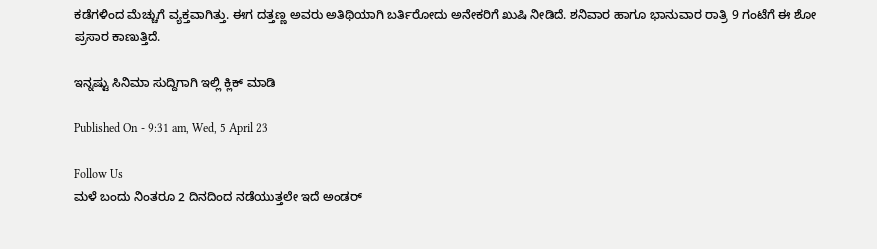ಕಡೆಗಳಿಂದ ಮೆಚ್ಚುಗೆ ವ್ಯಕ್ತವಾಗಿತ್ತು. ಈಗ ದತ್ತಣ್ಣ ಅವರು ಅತಿಥಿಯಾಗಿ ಬರ್ತಿರೋದು ಅನೇಕರಿಗೆ ಖುಷಿ ನೀಡಿದೆ. ಶನಿವಾರ ಹಾಗೂ ಭಾನುವಾರ ರಾತ್ರಿ 9 ಗಂಟೆಗೆ ಈ ಶೋ ಪ್ರಸಾರ ಕಾಣುತ್ತಿದೆ.

ಇನ್ನಷ್ಟು ಸಿನಿಮಾ ಸುದ್ದಿಗಾಗಿ ಇಲ್ಲಿ ಕ್ಲಿಕ್ ಮಾಡಿ

Published On - 9:31 am, Wed, 5 April 23

Follow Us
ಮಳೆ ಬಂದು ನಿಂತರೂ 2 ದಿನದಿಂದ ನಡೆಯುತ್ತಲೇ ಇದೆ ಅಂಡರ್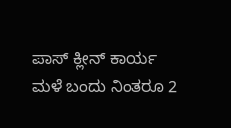ಪಾಸ್ ಕ್ಲೀನ್ ಕಾರ್ಯ
ಮಳೆ ಬಂದು ನಿಂತರೂ 2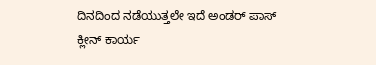ದಿನದಿಂದ ನಡೆಯುತ್ತಲೇ ಇದೆ ಅಂಡರ್ ಪಾಸ್ ಕ್ಲೀನ್ ಕಾರ್ಯ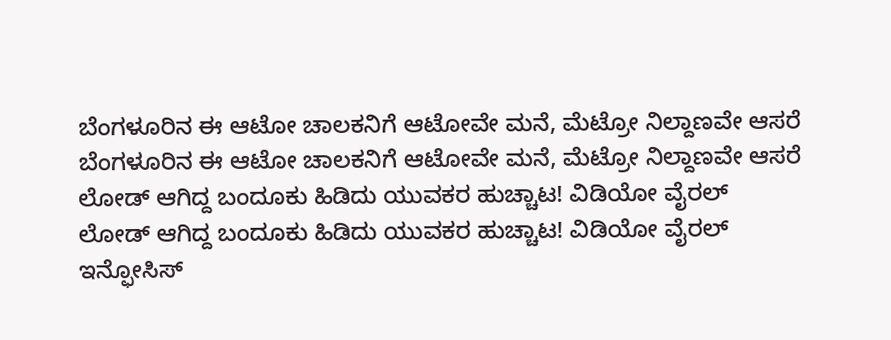ಬೆಂಗಳೂರಿನ ಈ ಆಟೋ ಚಾಲಕನಿಗೆ ಆಟೋವೇ ಮನೆ, ಮೆಟ್ರೋ ನಿಲ್ದಾಣವೇ ಆಸರೆ
ಬೆಂಗಳೂರಿನ ಈ ಆಟೋ ಚಾಲಕನಿಗೆ ಆಟೋವೇ ಮನೆ, ಮೆಟ್ರೋ ನಿಲ್ದಾಣವೇ ಆಸರೆ
ಲೋಡ್ ಆಗಿದ್ದ ಬಂದೂಕು ಹಿಡಿದು ಯುವಕರ ಹುಚ್ಚಾಟ! ವಿಡಿಯೋ ವೈರಲ್
ಲೋಡ್ ಆಗಿದ್ದ ಬಂದೂಕು ಹಿಡಿದು ಯುವಕರ ಹುಚ್ಚಾಟ! ವಿಡಿಯೋ ವೈರಲ್
ಇನ್ಫೋಸಿಸ್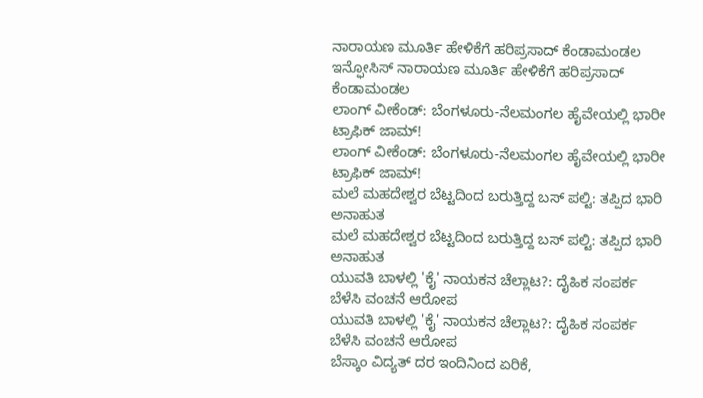ನಾರಾಯಣ ಮೂರ್ತಿ ಹೇಳಿಕೆಗೆ ಹರಿಪ್ರಸಾದ್ ಕೆಂಡಾಮಂಡಲ
ಇನ್ಫೋಸಿಸ್ ನಾರಾಯಣ ಮೂರ್ತಿ ಹೇಳಿಕೆಗೆ ಹರಿಪ್ರಸಾದ್ ಕೆಂಡಾಮಂಡಲ
ಲಾಂಗ್ ವೀಕೆಂಡ್: ಬೆಂಗಳೂರು-ನೆಲಮಂಗಲ ಹೈವೇಯಲ್ಲಿ ಭಾರೀ ಟ್ರಾಫಿಕ್ ಜಾಮ್!
ಲಾಂಗ್ ವೀಕೆಂಡ್: ಬೆಂಗಳೂರು-ನೆಲಮಂಗಲ ಹೈವೇಯಲ್ಲಿ ಭಾರೀ ಟ್ರಾಫಿಕ್ ಜಾಮ್!
ಮಲೆ ಮಹದೇಶ್ವರ ಬೆಟ್ಟದಿಂದ ಬರುತ್ತಿದ್ದ ಬಸ್ ಪಲ್ಟಿ: ತಪ್ಪಿದ ಭಾರಿ ಅನಾಹುತ
ಮಲೆ ಮಹದೇಶ್ವರ ಬೆಟ್ಟದಿಂದ ಬರುತ್ತಿದ್ದ ಬಸ್ ಪಲ್ಟಿ: ತಪ್ಪಿದ ಭಾರಿ ಅನಾಹುತ
ಯುವತಿ ಬಾಳಲ್ಲಿ 'ಕೈ' ನಾಯಕನ ಚೆಲ್ಲಾಟ?: ದೈಹಿಕ ಸಂಪರ್ಕ ಬೆಳೆಸಿ ವಂಚನೆ ಆರೋಪ
ಯುವತಿ ಬಾಳಲ್ಲಿ 'ಕೈ' ನಾಯಕನ ಚೆಲ್ಲಾಟ?: ದೈಹಿಕ ಸಂಪರ್ಕ ಬೆಳೆಸಿ ವಂಚನೆ ಆರೋಪ
ಬೆಸ್ಕಾಂ ವಿದ್ಯತ್ ದರ ಇಂದಿನಿಂದ ಏರಿಕೆ,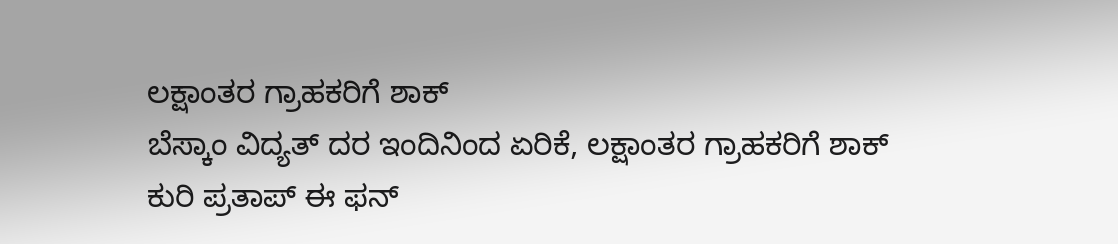ಲಕ್ಷಾಂತರ ಗ್ರಾಹಕರಿಗೆ ಶಾಕ್
ಬೆಸ್ಕಾಂ ವಿದ್ಯತ್ ದರ ಇಂದಿನಿಂದ ಏರಿಕೆ, ಲಕ್ಷಾಂತರ ಗ್ರಾಹಕರಿಗೆ ಶಾಕ್
ಕುರಿ ಪ್ರತಾಪ್ ಈ ಫನ್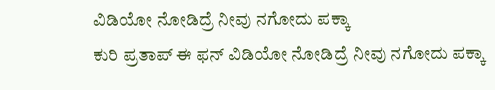ವಿಡಿಯೋ ನೋಡಿದ್ರೆ ನೀವು ನಗೋದು ಪಕ್ಕಾ
ಕುರಿ ಪ್ರತಾಪ್ ಈ ಫನ್ ವಿಡಿಯೋ ನೋಡಿದ್ರೆ ನೀವು ನಗೋದು ಪಕ್ಕಾ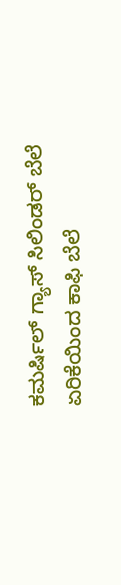ಕಮರ್ಷಿಲ್ ಗ್ಯಾಸ್ ಸಿಲಿಂಡರ್ ಬೆಲೆ ಏರಿಕೆಯಿಂದ ಕಾಫಿ ಬೆಲೆ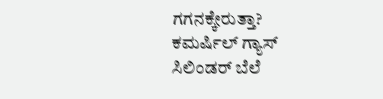ಗಗನಕ್ಕೇರುತ್ತಾ?
ಕಮರ್ಷಿಲ್ ಗ್ಯಾಸ್ ಸಿಲಿಂಡರ್ ಬೆಲೆ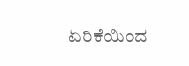ಏರಿಕೆಯಿಂದ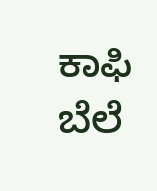ಕಾಫಿ ಬೆಲೆ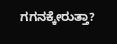ಗಗನಕ್ಕೇರುತ್ತಾ?